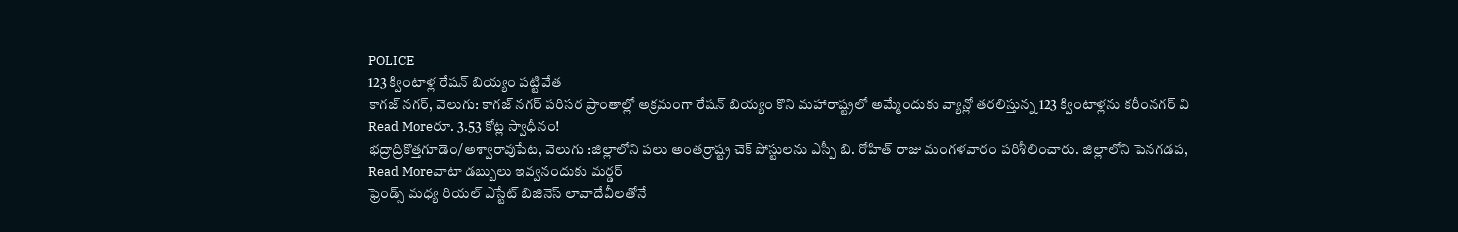POLICE
123 క్వింటాళ్ల రేషన్ బియ్యం పట్టివేత
కాగజ్ నగర్, వెలుగు: కాగజ్ నగర్ పరిసర ప్రాంతాల్లో అక్రమంగా రేషన్ బియ్యం కొని మహారాష్ట్రలో అమ్మేందుకు వ్యాన్లో తరలిస్తున్న 123 క్వింటాళ్లను కరీంనగర్ వి
Read Moreరూ. 3.53 కోట్ల స్వాధీనం!
భద్రాద్రికొత్తగూడెం/అశ్వారావుపేట, వెలుగు :జిల్లాలోని పలు అంతర్రాష్ట్ర చెక్ పోస్టులను ఎస్పీ బి. రోహిత్ రాజు మంగళవారం పరిశీలించారు. జిల్లాలోని పెనగడప,
Read Moreవాటా డబ్బులు ఇవ్వనందుకు మర్డర్
ఫ్రెండ్స్ మధ్య రియల్ ఎస్టేట్ బిజినెస్ లావాదేవీలతోనే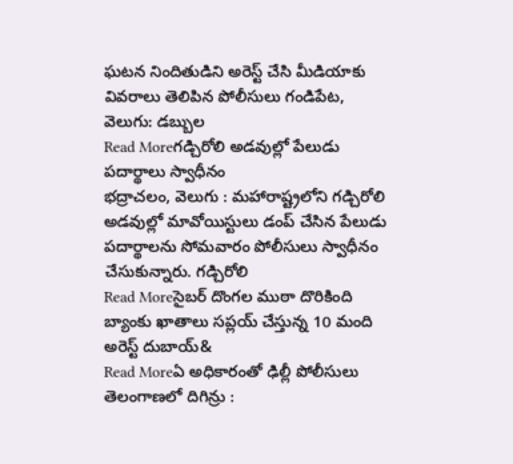ఘటన నిందితుడిని అరెస్ట్ చేసి మీడియాకు వివరాలు తెలిపిన పోలీసులు గండిపేట, వెలుగు: డబ్బుల
Read Moreగడ్చిరోలి అడవుల్లో పేలుడు పదార్థాలు స్వాధీనం
భద్రాచలం, వెలుగు : మహారాష్ట్రలోని గడ్చిరోలి అడవుల్లో మావోయిస్టులు డంప్ చేసిన పేలుడు పదార్థాలను సోమవారం పోలీసులు స్వాధీనం చేసుకున్నారు. గడ్చిరోలి
Read Moreసైబర్ దొంగల ముఠా దొరికింది
బ్యాంకు ఖాతాలు సప్లయ్ చేస్తున్న 10 మంది అరెస్ట్ దుబాయ్&
Read Moreఏ అధికారంతో ఢిల్లీ పోలీసులు తెలంగాణలో దిగిన్రు :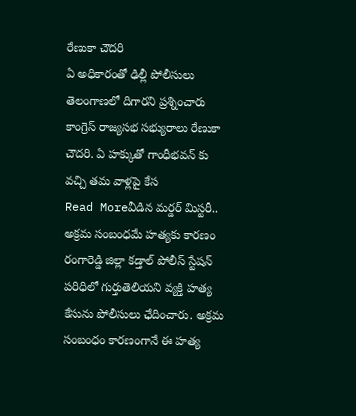రేణుకా చౌదరి
ఏ అధికారంతో ఢిల్లీ పోలీసులు తెలంగాణలో దిగారని ప్రశ్నించారు కాంగ్రెస్ రాజ్యసభ సభ్యురాలు రేణుకా చౌదరి. ఏ హక్కుతో గాంధీభవన్ కు వచ్చి తమ వాళ్లపై కేస
Read Moreవీడిన మర్డర్ మిస్టరీ.. అక్రమ సంబంధమే హత్యకు కారణం
రంగారెడ్డి జిల్లా కడ్తాల్ పోలీస్ స్టేషన్ పరిధిలో గుర్తుతెలియని వ్యక్తి హత్య కేసును పోలీసులు ఛేదించారు. అక్రమ సంబంధం కారణంగానే ఈ హత్య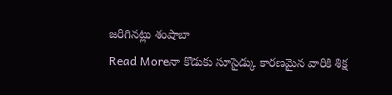జరిగినట్లు శంషాబా
Read Moreనా కొడుకు సూసైడ్కు కారణమైన వారికి శిక్ష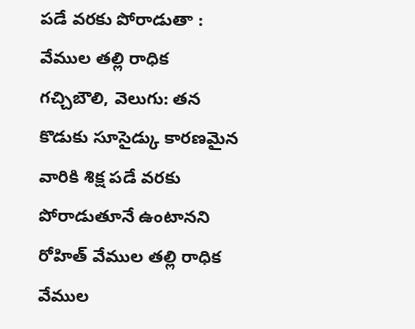పడే వరకు పోరాడుతా : వేముల తల్లి రాధిక
గచ్చిబౌలి, వెలుగు: తన కొడుకు సూసైడ్కు కారణమైన వారికి శిక్ష పడే వరకు పోరాడుతూనే ఉంటానని రోహిత్ వేముల తల్లి రాధిక వేముల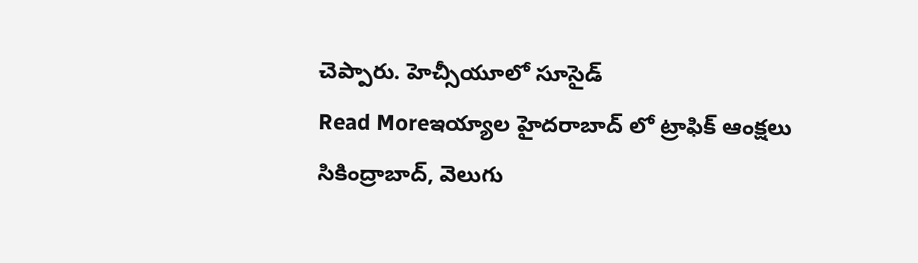చెప్పారు. హెచ్సీయూలో సూసైడ్
Read Moreఇయ్యాల హైదరాబాద్ లో ట్రాఫిక్ ఆంక్షలు
సికింద్రాబాద్, వెలుగు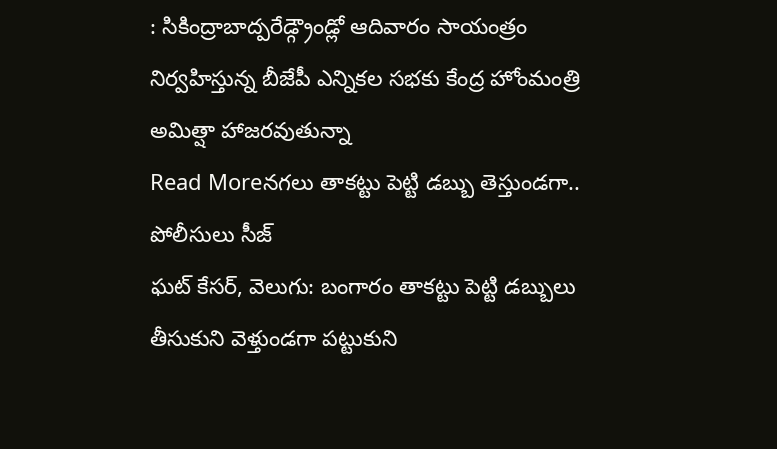: సికింద్రాబాద్పరేడ్గ్రౌండ్లో ఆదివారం సాయంత్రం నిర్వహిస్తున్న బీజేపీ ఎన్నికల సభకు కేంద్ర హోంమంత్రి అమిత్షా హాజరవుతున్నా
Read Moreనగలు తాకట్టు పెట్టి డబ్బు తెస్తుండగా.. పోలీసులు సీజ్
ఘట్ కేసర్, వెలుగు: బంగారం తాకట్టు పెట్టి డబ్బులు తీసుకుని వెళ్తుండగా పట్టుకుని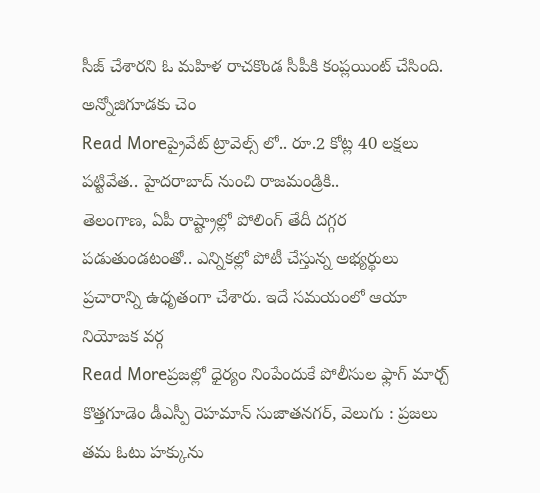సీజ్ చేశారని ఓ మహిళ రాచకొండ సీపీకి కంప్లయింట్ చేసింది. అన్నోజిగూడకు చెం
Read Moreప్రైవేట్ ట్రావెల్స్ లో.. రూ.2 కోట్ల 40 లక్షలు పట్టివేత.. హైదరాబాద్ నుంచి రాజమండ్రికి..
తెలంగాణ, ఏపీ రాష్ట్రాల్లో పోలింగ్ తేదీ దగ్గర పడుతుండటంతో.. ఎన్నికల్లో పోటీ చేస్తున్న అభ్యర్థులు ప్రచారాన్ని ఉధృతంగా చేశారు. ఇదే సమయంలో ఆయా నియోజక వర్గ
Read Moreప్రజల్లో ధైర్యం నింపేందుకే పోలీసుల ఫ్లాగ్ మార్చ్
కొత్తగూడెం డీఎస్పీ రెహమాన్ సుజాతనగర్, వెలుగు : ప్రజలు తమ ఓటు హక్కును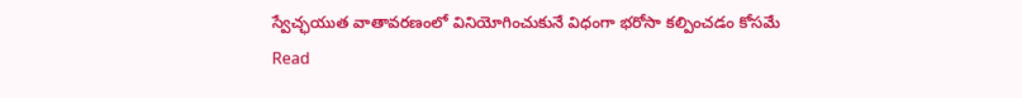స్వేచ్ఛయుత వాతావరణంలో వినియోగించుకునే విధంగా భరోసా కల్పించడం కోసమే
Read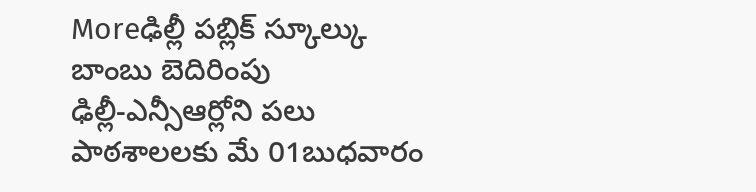Moreఢిల్లీ పబ్లిక్ స్కూల్కు బాంబు బెదిరింపు
ఢిల్లీ-ఎన్సీఆర్లోని పలు పాఠశాలలకు మే 01బుధవారం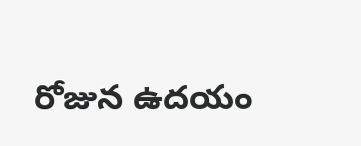రోజున ఉదయం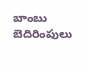బాంబు బెదిరింపులు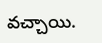వచ్చాయి.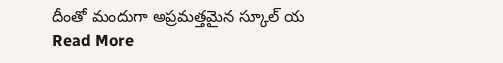దీంతో మందుగా అప్రమత్తమైన స్కూల్ య
Read More